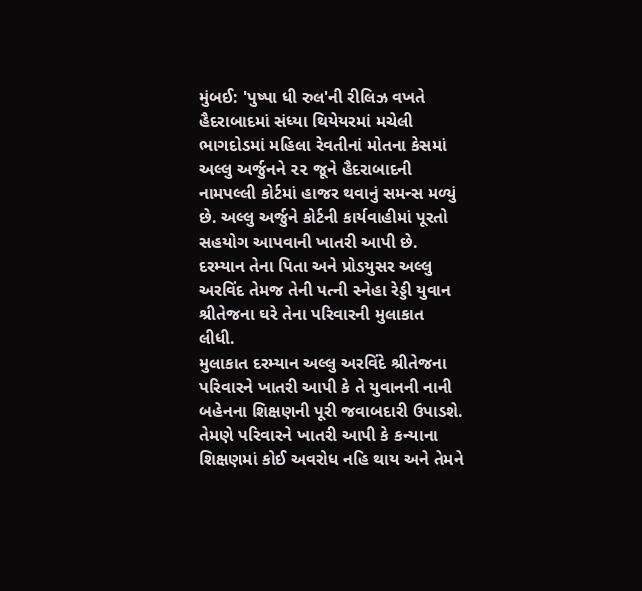મુંબઈ: 'પુષ્પા ધી રુલ'ની રીલિઝ વખતે હૈદરાબાદમાં સંધ્યા થિયેયરમાં મચેલી ભાગદોડમાં મહિલા રેવતીનાં મોતના કેસમાં અલ્લુ અર્જુનને ૨૨ જૂને હૈદરાબાદની નામપલ્લી કોર્ટમાં હાજર થવાનું સમન્સ મળ્યું છે. અલ્લુ અર્જુને કોર્ટની કાર્યવાહીમાં પૂરતો સહયોગ આપવાની ખાતરી આપી છે. દરમ્યાન તેના પિતા અને પ્રોડયુસર અલ્લુ અરવિંદ તેમજ તેની પત્ની સ્નેહા રેડ્ડી યુવાન શ્રીતેજના ઘરે તેના પરિવારની મુલાકાત લીધી.
મુલાકાત દરમ્યાન અલ્લુ અરવિંદે શ્રીતેજના પરિવારને ખાતરી આપી કે તે યુવાનની નાની બહેનના શિક્ષણની પૂરી જવાબદારી ઉપાડશે.
તેમણે પરિવારને ખાતરી આપી કે કન્યાના શિક્ષણમાં કોઈ અવરોધ નહિ થાય અને તેમને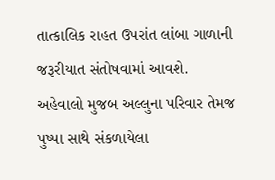તાત્કાલિક રાહત ઉપરાંત લાંબા ગાળાની જરૂરીયાત સંતોષવામાં આવશે.
અહેવાલો મુજબ અલ્લુના પરિવાર તેમજ પુષ્પા સાથે સંકળાયેલા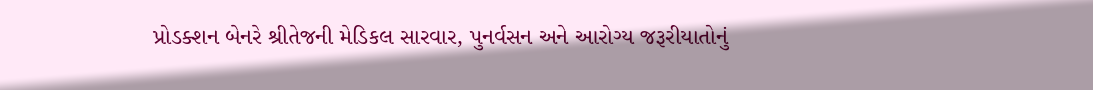પ્રોડક્શન બેનરે શ્રીતેજની મેડિકલ સારવાર, પુનર્વસન અને આરોગ્ય જરૂરીયાતોનું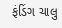ફંડિંગ ચાલુ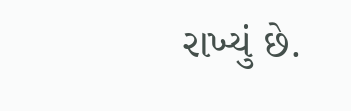રાખ્યું છે.